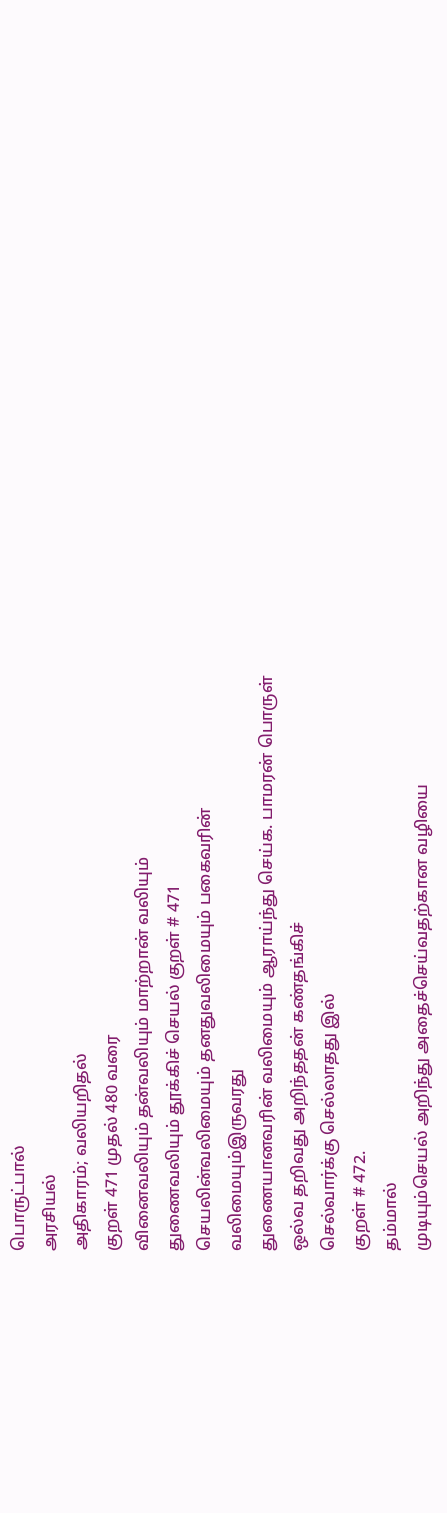பொருட்பால்
அரசியல்
அதிகாரம்; வலியறிதல்
குறள் 471 முதல் 480 வரை
வினைவலியும் தன்வலியும் மாற்றான் வலியும்
துணைவலியும் தூக்கிச் செயல் குறள் # 471
செயலின்வலிமையும் தனதுவலிமையும் பகைவரின்
வலிமையும்இருவரது
துணையானவரின் வலிமையும் ஆராய்ந்து செய்க. பாமரன் பொருள்
ஒல்வ தறிவது அறிந்ததன் கண்தங்கிச்
செல்வார்க்கு செல்லாதது இல்
குறள் # 472.
தம்மால்
முடியும்செயல் அறிந்து அதைச்செய்வதற்கான வழியை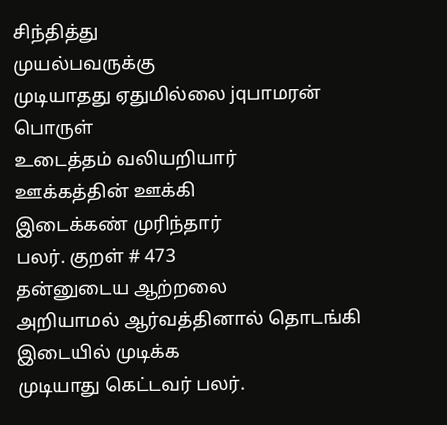சிந்தித்து
முயல்பவருக்கு
முடியாதது ஏதுமில்லை jqபாமரன் பொருள்
உடைத்தம் வலியறியார்
ஊக்கத்தின் ஊக்கி
இடைக்கண் முரிந்தார்
பலர். குறள் # 473
தன்னுடைய ஆற்றலை
அறியாமல் ஆர்வத்தினால் தொடங்கி
இடையில் முடிக்க
முடியாது கெட்டவர் பலர்.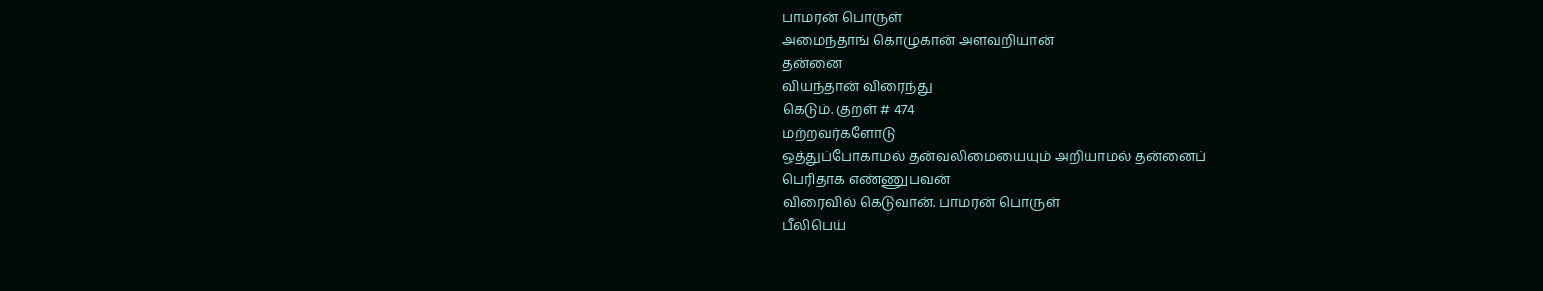பாமரன் பொருள்
அமைந்தாங் கொழுகான் அளவறியான்
தன்னை
வியந்தான் விரைந்து
கெடும். குறள் # 474
மற்றவர்களோடு
ஒத்துப்போகாமல் தன்வலிமையையும் அறியாமல் தன்னைப்
பெரிதாக எண்ணுபவன்
விரைவில் கெடுவான். பாமரன் பொருள்
பீலிபெய்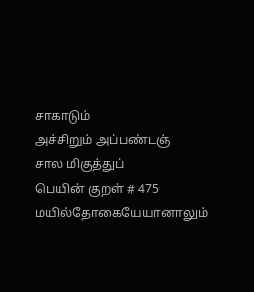சாகாடும்
அச்சிறும் அப்பண்டஞ்
சால மிகுத்துப்
பெயின் குறள் # 475
மயில்தோகையேயானாலும்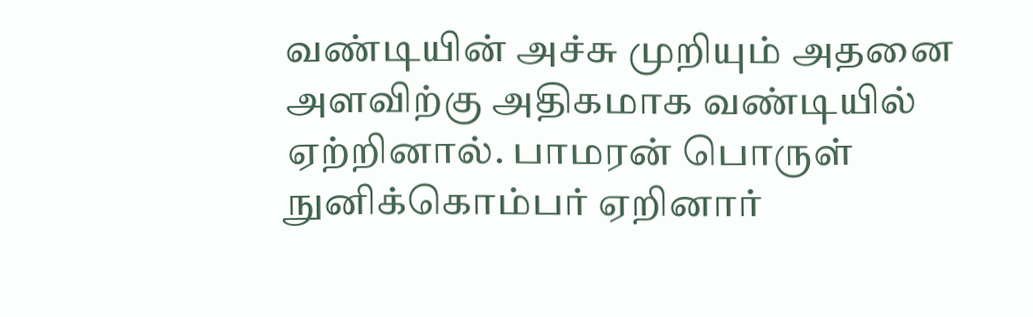வண்டியின் அச்சு முறியும் அதனை
அளவிற்கு அதிகமாக வண்டியில் ஏற்றினால். பாமரன் பொருள்
நுனிக்கொம்பர் ஏறினார்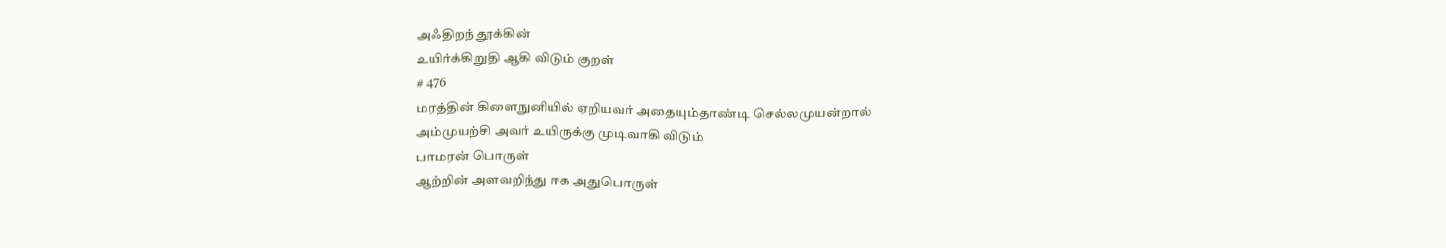அஃதிறந் தூக்கின்
உயிர்க்கிறுதி ஆகி விடும் குறள்
# 476
மரத்தின் கிளைநுனியில் ஏறியவர் அதையும்தாண்டி செல்லமுயன்றால்
அம்முயற்சி அவர் உயிருக்கு முடிவாகி விடும்
பாமரன் பொருள்
ஆற்றின் அளவறிந்து ஈக அதுபொருள்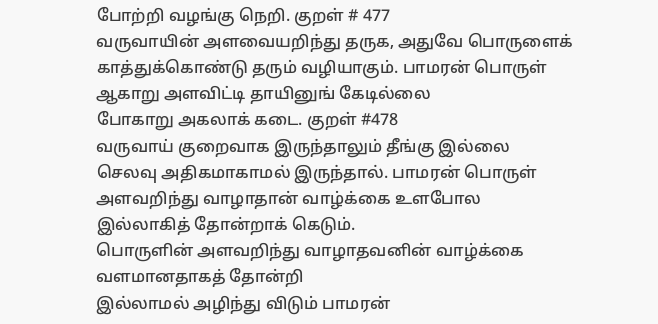போற்றி வழங்கு நெறி. குறள் # 477
வருவாயின் அளவையறிந்து தருக, அதுவே பொருளைக்
காத்துக்கொண்டு தரும் வழியாகும். பாமரன் பொருள்
ஆகாறு அளவிட்டி தாயினுங் கேடில்லை
போகாறு அகலாக் கடை. குறள் #478
வருவாய் குறைவாக இருந்தாலும் தீங்கு இல்லை
செலவு அதிகமாகாமல் இருந்தால். பாமரன் பொருள்
அளவறிந்து வாழாதான் வாழ்க்கை உளபோல
இல்லாகித் தோன்றாக் கெடும்.
பொருளின் அளவறிந்து வாழாதவனின் வாழ்க்கை வளமானதாகத் தோன்றி
இல்லாமல் அழிந்து விடும் பாமரன்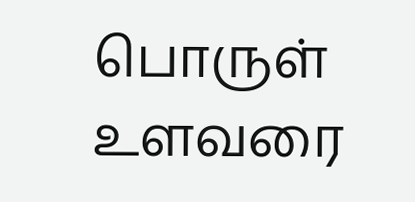பொருள்
உளவரை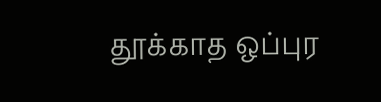தூக்காத ஒப்புர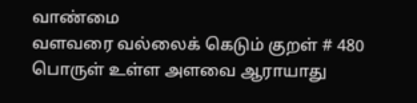வாண்மை
வளவரை வல்லைக் கெடும் குறள் # 480
பொருள் உள்ள அளவை ஆராயாது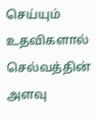செய்யும் உதவிகளால்
செல்வத்தின் அளவு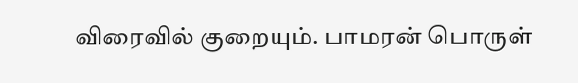விரைவில் குறையும். பாமரன் பொருள்